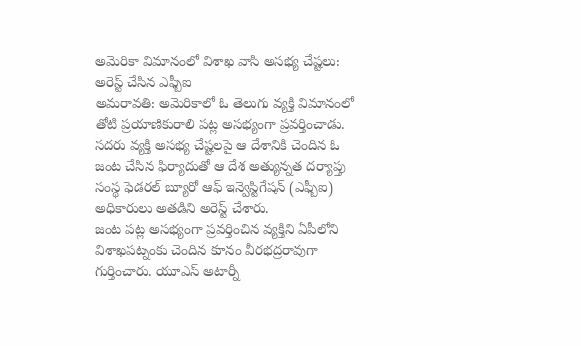అమెరికా విమానంలో విశాఖ వాసి అసభ్య చేష్టలు: అరెస్ట్ చేసిన ఎఫ్బీఐ
అమరావతి: అమెరికాలో ఓ తెలుగు వ్యక్తి విమానంలో తోటి ప్రయాణికురాలి పట్ల అసభ్యంగా ప్రవర్తించాడు. సదరు వ్యక్తి అసభ్య చేష్టలపై ఆ దేశానికి చెందిన ఓ జంట చేసిన ఫిర్యాదుతో ఆ దేశ అత్యున్నత దర్యాప్తు సంస్థ ఫెడరల్ బ్యూరో ఆఫ్ ఇన్వెస్టిగేషన్ (ఎఫ్బీఐ) అధికారులు అతడిని అరెస్ట్ చేశారు.
జంట పట్ల అసభ్యంగా ప్రవర్తించిన వ్యక్తిని ఏపీలోని విశాఖపట్నంకు చెందిన కూనం వీరభద్రరావుగా గుర్తించారు. యూఎస్ అటార్నీ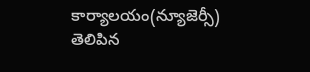కార్యాలయం(న్యూజెర్సీ) తెలిపిన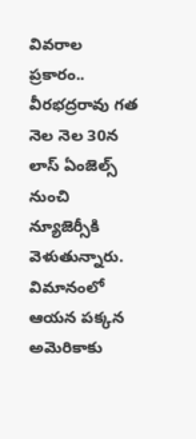వివరాల ప్రకారం.. వీరభద్రరావు గత నెల నెల 30న లాస్ ఏంజెల్స్ నుంచి న్యూజెర్సీకి వెళుతున్నారు.
విమానంలో ఆయన పక్కన అమెరికాకు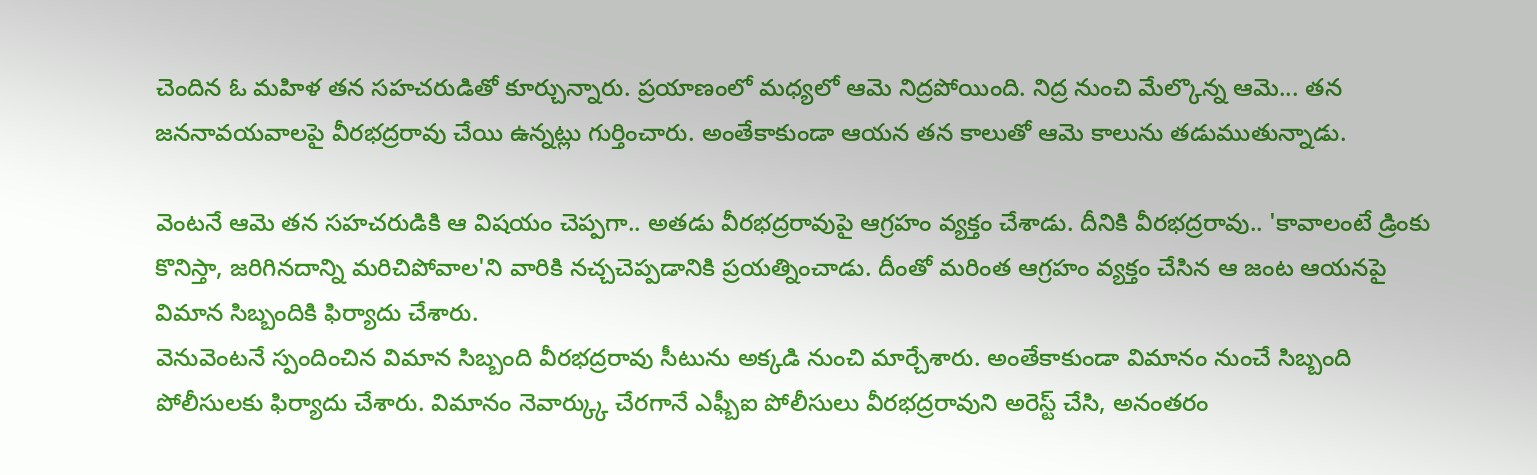చెందిన ఓ మహిళ తన సహచరుడితో కూర్చున్నారు. ప్రయాణంలో మధ్యలో ఆమె నిద్రపోయింది. నిద్ర నుంచి మేల్కొన్న ఆమె... తన జననావయవాలపై వీరభద్రరావు చేయి ఉన్నట్లు గుర్తించారు. అంతేకాకుండా ఆయన తన కాలుతో ఆమె కాలును తడుముతున్నాడు.

వెంటనే ఆమె తన సహచరుడికి ఆ విషయం చెప్పగా.. అతడు వీరభద్రరావుపై ఆగ్రహం వ్యక్తం చేశాడు. దీనికి వీరభద్రరావు.. 'కావాలంటే డ్రింకు కొనిస్తా, జరిగినదాన్ని మరిచిపోవాల'ని వారికి నచ్చచెప్పడానికి ప్రయత్నించాడు. దీంతో మరింత ఆగ్రహం వ్యక్తం చేసిన ఆ జంట ఆయనపై విమాన సిబ్బందికి ఫిర్యాదు చేశారు.
వెనువెంటనే స్పందించిన విమాన సిబ్బంది వీరభద్రరావు సీటును అక్కడి నుంచి మార్చేశారు. అంతేకాకుండా విమానం నుంచే సిబ్బంది పోలీసులకు ఫిర్యాదు చేశారు. విమానం నెవార్క్కు చేరగానే ఎఫ్బీఐ పోలీసులు వీరభద్రరావుని అరెస్ట్ చేసి, అనంతరం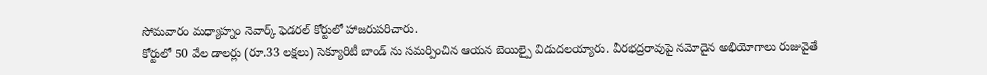సోమవారం మధ్యాహ్నం నెవార్క్ ఫెడరల్ కోర్టులో హాజరుపరిచారు.
కోర్టులో 50 వేల డాలర్లు (రూ.33 లక్షలు) సెక్యూరిటీ బాండ్ ను సమర్పించిన ఆయన బెయిల్పై విడుదలయ్యారు. వీరభద్రరావుపై నమోదైన అభియోగాలు రుజువైతే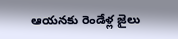ఆయనకు రెండేళ్ల జైలు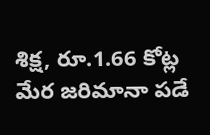శిక్ష, రూ.1.66 కోట్ల మేర జరిమానా పడే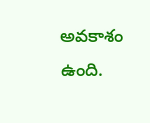అవకాశం ఉంది.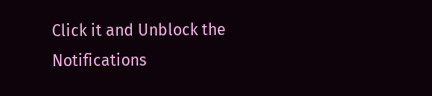Click it and Unblock the Notifications